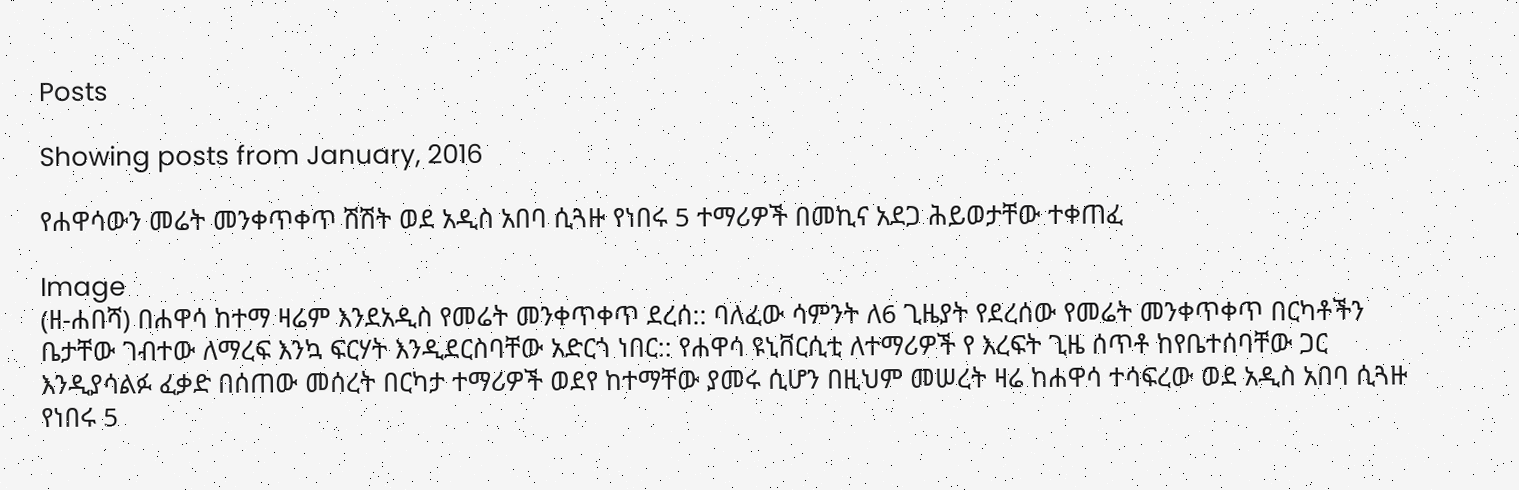Posts

Showing posts from January, 2016

የሐዋሳውን መሬት መንቀጥቀጥ ሽሽት ወደ አዲስ አበባ ሲጓዙ የነበሩ 5 ተማሪዎች በመኪና አደጋ ሕይወታቸው ተቀጠፈ

Image
(ዘ-ሐበሻ) በሐዋሳ ከተማ ዛሬም እንደአዲስ የመሬት መንቀጥቀጥ ደረሰ:: ባለፈው ሳምንት ለ6 ጊዜያት የደረሰው የመሬት መንቀጥቀጥ በርካቶችን ቤታቸው ገብተው ለማረፍ እንኳ ፍርሃት እንዲደርስባቸው አድርጎ ነበር:: የሐዋሳ ዩኒቨርሲቲ ለተማሪዎች የ እረፍት ጊዜ ሰጥቶ ከየቤተሰባቸው ጋር እንዲያሳልፉ ፈቃድ በሰጠው መሰረት በርካታ ተማሪዎች ወደየ ከተማቸው ያመሩ ሲሆን በዚህም መሠረት ዛሬ ከሐዋሳ ተሳፍረው ወደ አዲስ አበባ ሲጓዙ የነበሩ 5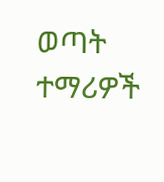ወጣት ተማሪዎች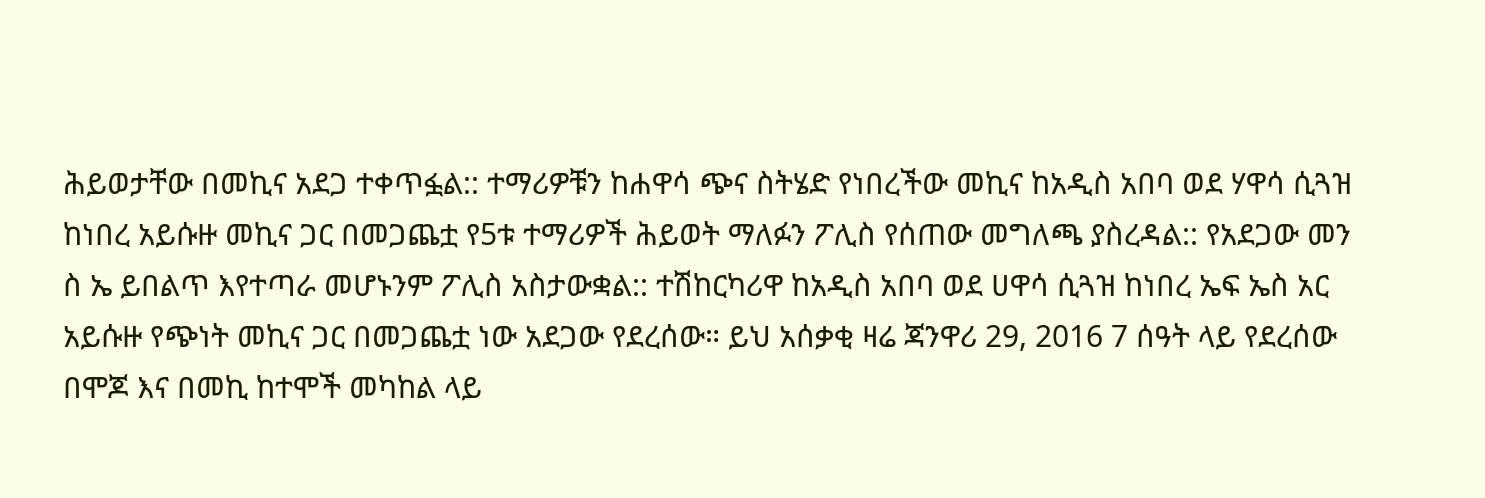ሕይወታቸው በመኪና አደጋ ተቀጥፏል:: ተማሪዎቹን ከሐዋሳ ጭና ስትሄድ የነበረችው መኪና ከአዲስ አበባ ወደ ሃዋሳ ሲጓዝ ከነበረ አይሱዙ መኪና ጋር በመጋጨቷ የ5ቱ ተማሪዎች ሕይወት ማለፉን ፖሊስ የሰጠው መግለጫ ያስረዳል:: የአደጋው መን ስ ኤ ይበልጥ እየተጣራ መሆኑንም ፖሊስ አስታውቋል:: ተሽከርካሪዋ ከአዲስ አበባ ወደ ሀዋሳ ሲጓዝ ከነበረ ኤፍ ኤስ አር አይሱዙ የጭነት መኪና ጋር በመጋጨቷ ነው አደጋው የደረሰው። ይህ አሰቃቂ ዛሬ ጃንዋሪ 29, 2016 7 ሰዓት ላይ የደረሰው በሞጆ እና በመኪ ከተሞች መካከል ላይ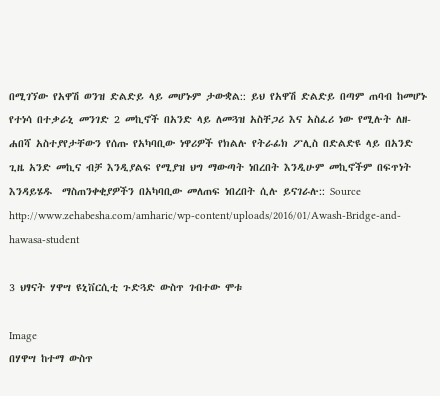በሚገኘው የአዋሽ ወንዝ ድልድይ ላይ መሆኑም ታውቋል:: ይህ የአዋሽ ድልድይ በጣም ጠባብ ከመሆኑ የተነሳ በተቃራኒ መንገድ 2 መኪኖች በአንድ ላይ ለመጓዝ አስቸጋሪ እና አስፈሪ ነው የሚሉት ለዘ-ሐበሻ አስተያየታቸውን የሰጡ የአካባቢው ነዋሪዎች የክልሉ የትራፊክ ፖሊስ በድልድዩ ላይ በአንድ ጊዜ አንድ መኪና ብቻ እንዲያልፍ የሚያዝ ህግ ማውጣት ነበረበት እንዲሁም መኪኖችም በፍጥነት እንዳይሄዱ  ማስጠንቀቂያዎችን በአካባቢው መለጠፍ ነበረበት ሲሉ ይናገራሉ:: Source  http://www.zehabesha.com/amharic/wp-content/uploads/2016/01/Awash-Bridge-and-hawasa-student

3 ህፃናት ሃዋሣ ዩኒቨርሲቲ ጉድጓድ ውስጥ ገብተው ሞቱ

Image
በሃዋሣ ከተማ ውስጥ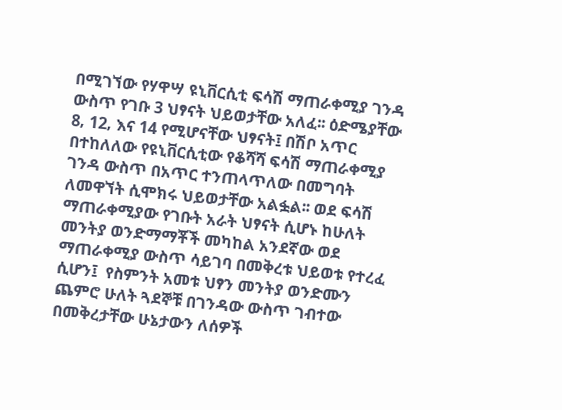በሚገኘው የሃዋሣ ዩኒቨርሲቲ ፍሳሽ ማጠራቀሚያ ገንዳ ውስጥ የገቡ 3 ህፃናት ህይወታቸው አለፈ፡፡ ዕድሜያቸው 8‚ 12‚ እና 14 የሚሆናቸው ህፃናት፤ በሽቦ አጥር በተከለለው የዩኒቨርሲቲው የቆሻሻ ፍሳሽ ማጠራቀሚያ ገንዳ ውስጥ በአጥር ተንጠላጥለው በመግባት ለመዋኘት ሲሞክሩ ህይወታቸው አልፏል፡፡ ወደ ፍሳሽ ማጠራቀሚያው የገቡት አራት ህፃናት ሲሆኑ ከሁለት መንትያ ወንድማማቾች መካከል አንደኛው ወደ ማጠራቀሚያ ውስጥ ሳይገባ በመቅረቱ ህይወቱ የተረፈ ሲሆን፤  የስምንት አመቱ ህፃን መንትያ ወንድሙን ጨምሮ ሁለት ጓደኞቹ በገንዳው ውስጥ ገብተው በመቅረታቸው ሁኔታውን ለሰዎች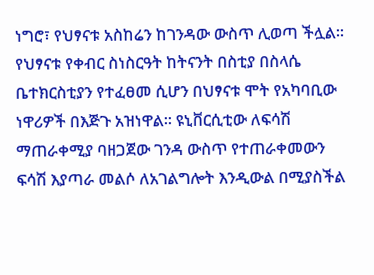ነግሮ፣ የህፃናቱ አስከሬን ከገንዳው ውስጥ ሊወጣ ችሏል፡፡ የህፃናቱ የቀብር ስነስርዓት ከትናንት በስቲያ በስላሴ ቤተክርስቲያን የተፈፀመ ሲሆን በህፃናቱ ሞት የአካባቢው ነዋሪዎች በእጅጉ አዝነዋል፡፡ ዩኒቨርሲቲው ለፍሳሽ ማጠራቀሚያ ባዘጋጀው ገንዳ ውስጥ የተጠራቀመውን ፍሳሽ እያጣራ መልሶ ለአገልግሎት እንዲውል በሚያስችል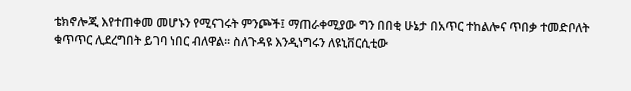ቴክኖሎጂ እየተጠቀመ መሆኑን የሚናገሩት ምንጮች፤ ማጠራቀሚያው ግን በበቂ ሁኔታ በአጥር ተከልሎና ጥበቃ ተመድቦለት ቁጥጥር ሊደረግበት ይገባ ነበር ብለዋል፡፡ ስለጉዳዩ እንዲነግሩን ለዩኒቨርሲቲው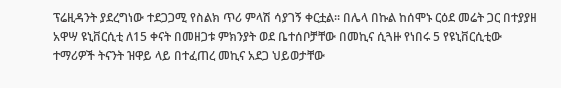ፕሬዚዳንት ያደረግነው ተደጋጋሚ የስልክ ጥሪ ምላሽ ሳያገኝ ቀርቷል፡፡ በሌላ በኩል ከሰሞኑ ርዕደ መሬት ጋር በተያያዘ አዋሣ ዩኒቨርሲቲ ለ15 ቀናት በመዘጋቱ ምክንያት ወደ ቤተሰቦቻቸው በመኪና ሲጓዙ የነበሩ 5 የዩኒቨርሲቲው ተማሪዎች ትናንት ዝዋይ ላይ በተፈጠረ መኪና አደጋ ህይወታቸው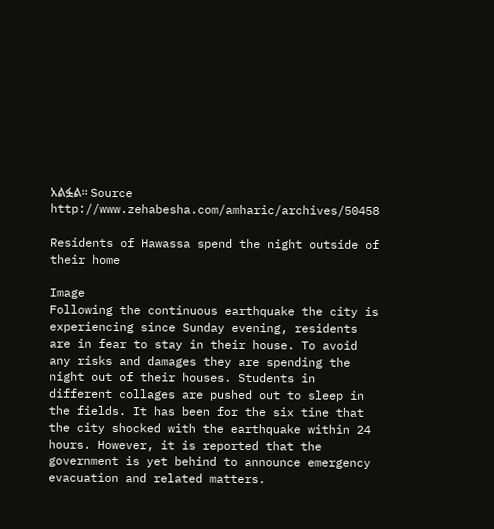አልፏል፡፡ Source  http://www.zehabesha.com/amharic/archives/50458

Residents of Hawassa spend the night outside of their home

Image
Following the continuous earthquake the city is experiencing since Sunday evening, residents are in fear to stay in their house. To avoid any risks and damages they are spending the night out of their houses. Students in different collages are pushed out to sleep in the fields. It has been for the six tine that the city shocked with the earthquake within 24 hours. However, it is reported that the government is yet behind to announce emergency evacuation and related matters.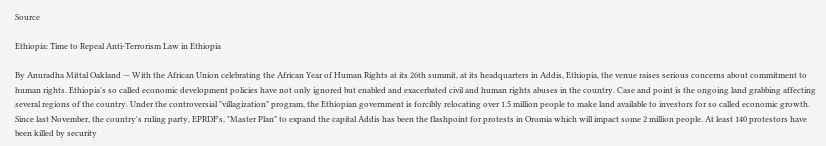Source

Ethiopia: Time to Repeal Anti-Terrorism Law in Ethiopia

By Anuradha Mittal Oakland — With the African Union celebrating the African Year of Human Rights at its 26th summit, at its headquarters in Addis, Ethiopia, the venue raises serious concerns about commitment to human rights. Ethiopia's so called economic development policies have not only ignored but enabled and exacerbated civil and human rights abuses in the country. Case and point is the ongoing land grabbing affecting several regions of the country. Under the controversial "villagization" program, the Ethiopian government is forcibly relocating over 1.5 million people to make land available to investors for so called economic growth. Since last November, the country's ruling party, EPRDF's, "Master Plan" to expand the capital Addis has been the flashpoint for protests in Oromia which will impact some 2 million people. At least 140 protestors have been killed by security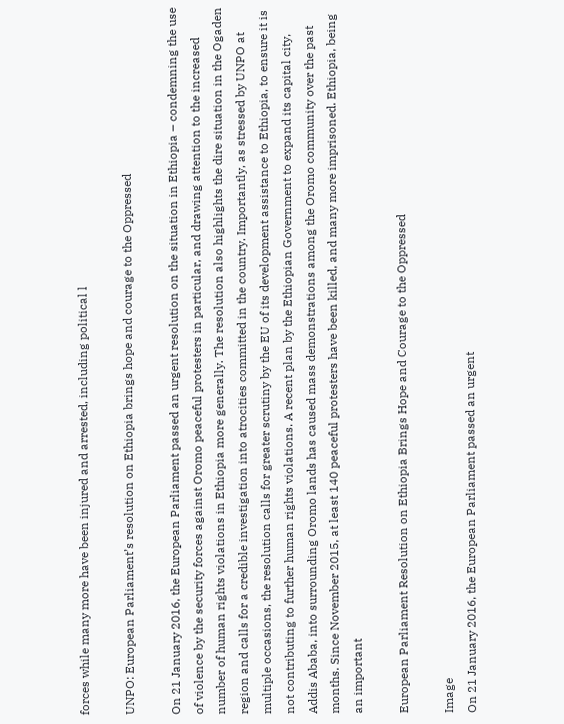forces while many more have been injured and arrested, including political l

UNPO: European Parliament’s resolution on Ethiopia brings hope and courage to the Oppressed

On 21 January 2016, the European Parliament passed an urgent resolution on the situation in Ethiopia – condemning the use of violence by the security forces against Oromo peaceful protesters in particular, and drawing attention to the increased number of human rights violations in Ethiopia more generally. The resolution also highlights the dire situation in the Ogaden region and calls for a credible investigation into atrocities committed in the country. Importantly, as stressed by UNPO at multiple occasions, the resolution calls for greater scrutiny by the EU of its development assistance to Ethiopia, to ensure it is not contributing to further human rights violations. A recent plan by the Ethiopian Government to expand its capital city, Addis Ababa, into surrounding Oromo lands has caused mass demonstrations among the Oromo community over the past months. Since November 2015, at least 140 peaceful protesters have been killed, and many more imprisoned. Ethiopia, being an important

European Parliament Resolution on Ethiopia Brings Hope and Courage to the Oppressed

Image
On 21 January 2016, the European Parliament passed an urgent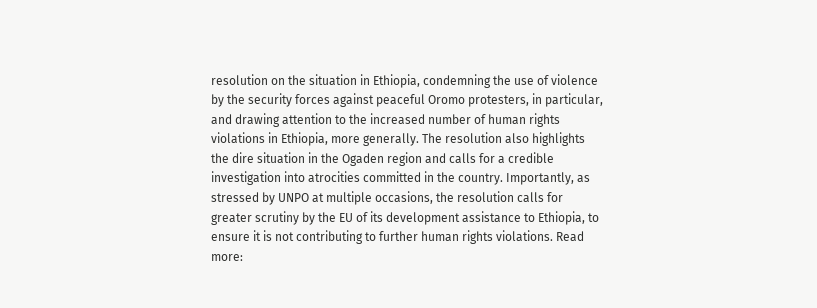resolution on the situation in Ethiopia, condemning the use of violence by the security forces against peaceful Oromo protesters, in particular, and drawing attention to the increased number of human rights violations in Ethiopia, more generally. The resolution also highlights the dire situation in the Ogaden region and calls for a credible investigation into atrocities committed in the country. Importantly, as stressed by UNPO at multiple occasions, the resolution calls for greater scrutiny by the EU of its development assistance to Ethiopia, to ensure it is not contributing to further human rights violations. Read more: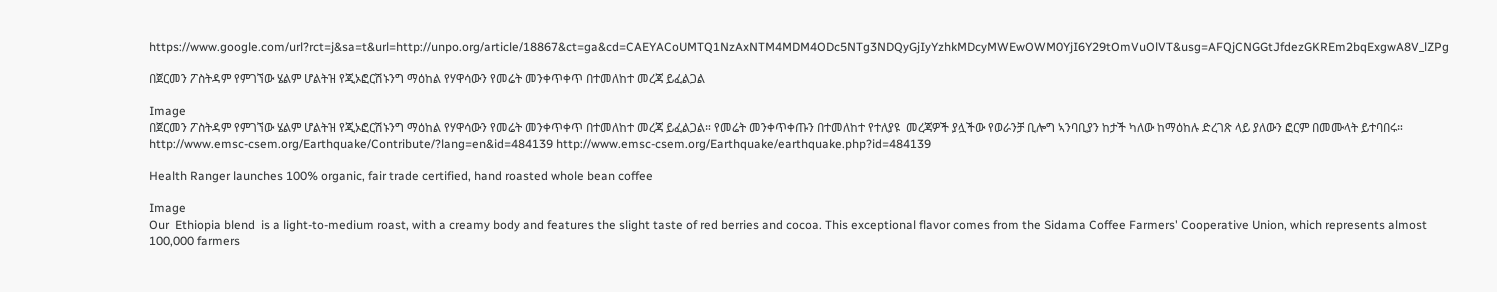https://www.google.com/url?rct=j&sa=t&url=http://unpo.org/article/18867&ct=ga&cd=CAEYACoUMTQ1NzAxNTM4MDM4ODc5NTg3NDQyGjIyYzhkMDcyMWEwOWM0YjI6Y29tOmVuOlVT&usg=AFQjCNGGtJfdezGKREm2bqExgwA8V_lZPg

በጀርመን ፖስትዳም የምገኘው ሄልም ሆልትዝ የጂኦፎርሽኑንግ ማዕከል የሃዋሳውን የመሬት መንቀጥቀጥ በተመለከተ መረጃ ይፈልጋል

Image
በጀርመን ፖስትዳም የምገኘው ሄልም ሆልትዝ የጂኦፎርሽኑንግ ማዕከል የሃዋሳውን የመሬት መንቀጥቀጥ በተመለከተ መረጃ ይፈልጋል። የመሬት መንቀጥቀጡን በተመለከተ የተለያዩ  መረጃዎች ያሏችው የወራንቻ ቢሎግ ኣንባቢያን ከታች ካለው ከማዕከሉ ድረገጽ ላይ ያለውን ፎርም በመሙላት ይተባበሩ። http://www.emsc-csem.org/Earthquake/Contribute/?lang=en&id=484139 http://www.emsc-csem.org/Earthquake/earthquake.php?id=484139

Health Ranger launches 100% organic, fair trade certified, hand roasted whole bean coffee

Image
Our  Ethiopia blend  is a light-to-medium roast, with a creamy body and features the slight taste of red berries and cocoa. This exceptional flavor comes from the Sidama Coffee Farmers' Cooperative Union, which represents almost 100,000 farmers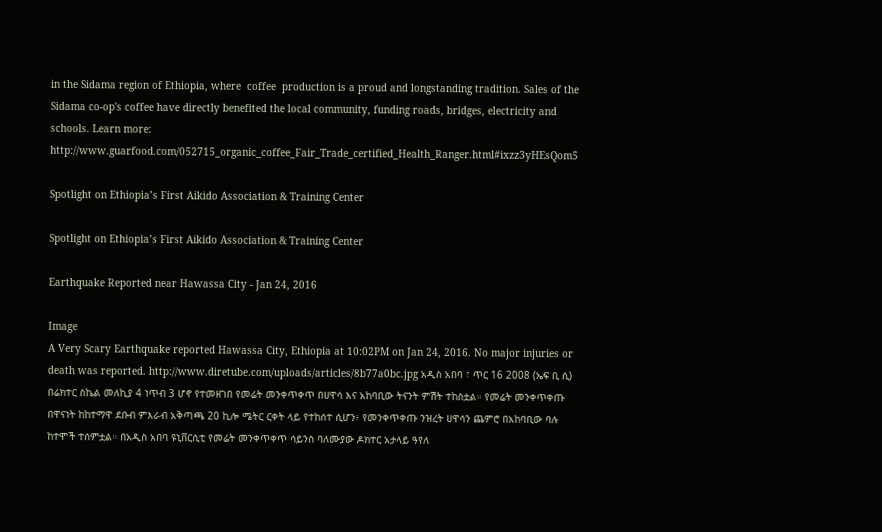in the Sidama region of Ethiopia, where  coffee  production is a proud and longstanding tradition. Sales of the Sidama co-op's coffee have directly benefited the local community, funding roads, bridges, electricity and schools. Learn more:  http://www.guarfood.com/052715_organic_coffee_Fair_Trade_certified_Health_Ranger.html#ixzz3yHEsQom5

Spotlight on Ethiopia’s First Aikido Association & Training Center

Spotlight on Ethiopia’s First Aikido Association & Training Center

Earthquake Reported near Hawassa City - Jan 24, 2016

Image
A Very Scary Earthquake reported Hawassa City, Ethiopia at 10:02PM on Jan 24, 2016. No major injuries or death was reported. http://www.diretube.com/uploads/articles/8b77a0bc.jpg አዲስ አበባ ፣ ጥር 16 2008 (ኤፍ ቢ ሲ) በሬክተር ስኬል መለኪያ 4 ነጥብ 3 ሆኖ የተመዘገበ የመሬት መንቀጥቀጥ በሀዋሳ እና አከባቢው ትናንት ምሽት ተከስቷል። የመሬት መንቀጥቀጡ በዋናነት ከከተማዋ ደቡብ ምእራብ አቅጣጫ 20 ኪሎ ሜትር ርቀት ላይ የተከሰተ ሲሆን፥ የመንቀጥቀጡ ንዝረት ሀዋሳን ጨምሮ በአከባቢው ባሉ ከተሞች ተሰምቷል። በአዲስ አበባ ዩኒቨርሲቲ የመሬት መንቀጥቀጥ ሳይንስ ባለሙያው ዶክተር አታላይ ዓየለ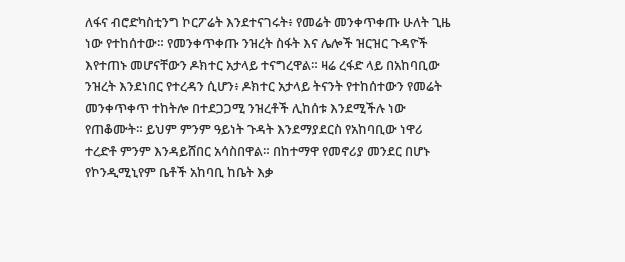ለፋና ብሮድካስቲንግ ኮርፖሬት እንደተናገሩት፥ የመሬት መንቀጥቀጡ ሁለት ጊዜ ነው የተከሰተው። የመንቀጥቀጡ ንዝረት ስፋት እና ሌሎች ዝርዝር ጉዳዮች እየተጠኑ መሆናቸውን ዶክተር አታላይ ተናግረዋል። ዛሬ ረፋድ ላይ በአከባቢው ንዝረት እንደነበር የተረዳን ሲሆን፥ ዶክተር አታላይ ትናንት የተከሰተውን የመሬት መንቀጥቀጥ ተከትሎ በተደጋጋሚ ንዝረቶች ሊከሰቱ እንደሚችሉ ነው የጠቆሙት። ይህም ምንም ዓይነት ጉዳት እንደማያደርስ የአከባቢው ነዋሪ ተረድቶ ምንም እንዳይሸበር አሳስበዋል። በከተማዋ የመኖሪያ መንደር በሆኑ የኮንዲሚኒየም ቤቶች አከባቢ ከቤት እቃ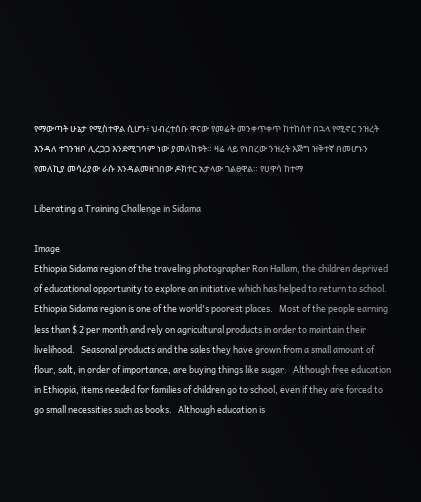የማውጣት ሁኔታ የሚስተዋል ሲሆን፥ ህብረተሰቡ ዋናው የመሬት መንቀጥቀጥ ከተከሰተ በኋላ የሚኖር ንዝረት እንዳለ ተገንዝቦ ሊረጋጋ እንደሚገባም ነው ያመለከቱት። ዛሬ ላይ የነበረው ንዝረት እጅግ ዝቅተኛ በመሆኑን የመለኪያ መሳሪያው ራሱ እንዳልመዘገበው ዶክተር አታላው ገልፀዋል። የሀዋሳ ከተማ

Liberating a Training Challenge in Sidama

Image
Ethiopia Sidama region of the traveling photographer Ron Hallam, the children deprived of educational opportunity to explore an initiative which has helped to return to school. Ethiopia Sidama region is one of the world's poorest places.   Most of the people earning less than $ 2 per month and rely on agricultural products in order to maintain their livelihood.   Seasonal products and the sales they have grown from a small amount of flour, salt, in order of importance, are buying things like sugar.   Although free education in Ethiopia, items needed for families of children go to school, even if they are forced to go small necessities such as books.   Although education is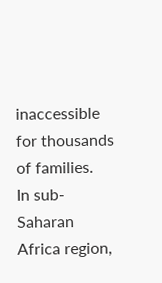inaccessible for thousands of families.   In sub-Saharan Africa region,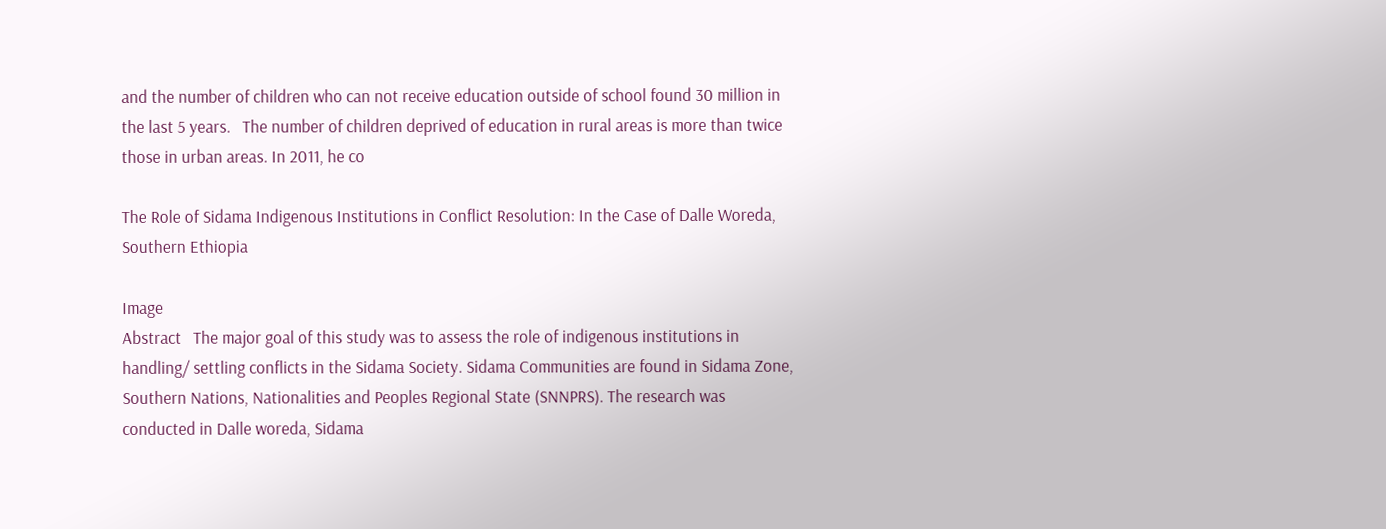and the number of children who can not receive education outside of school found 30 million in the last 5 years.   The number of children deprived of education in rural areas is more than twice those in urban areas. In 2011, he co

The Role of Sidama Indigenous Institutions in Conflict Resolution: In the Case of Dalle Woreda, Southern Ethiopia

Image
Abstract   The major goal of this study was to assess the role of indigenous institutions in handling/ settling conflicts in the Sidama Society. Sidama Communities are found in Sidama Zone, Southern Nations, Nationalities and Peoples Regional State (SNNPRS). The research was conducted in Dalle woreda, Sidama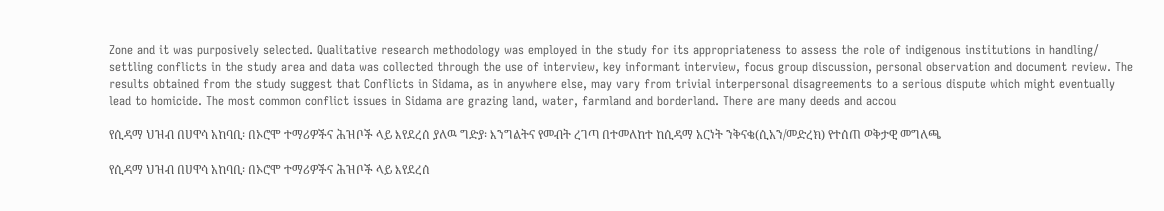Zone and it was purposively selected. Qualitative research methodology was employed in the study for its appropriateness to assess the role of indigenous institutions in handling/ settling conflicts in the study area and data was collected through the use of interview, key informant interview, focus group discussion, personal observation and document review. The results obtained from the study suggest that Conflicts in Sidama, as in anywhere else, may vary from trivial interpersonal disagreements to a serious dispute which might eventually lead to homicide. The most common conflict issues in Sidama are grazing land, water, farmland and borderland. There are many deeds and accou

የሲዳማ ህዝብ በሀዋሳ አከባቢ፡ በኦሮሞ ተማሪዎችና ሕዝቦች ላይ እየደረሰ ያለዉ ግድያ፡ እንግልትና የመብት ረገጣ በተመለከተ ከሲዳማ አርነት ንቅናቄ(ሲአን/መድረክ) የተሰጠ ወቅታዊ መግለጫ

የሲዳማ ህዝብ በሀዋሳ አከባቢ፡ በኦሮሞ ተማሪዎችና ሕዝቦች ላይ እየደረሰ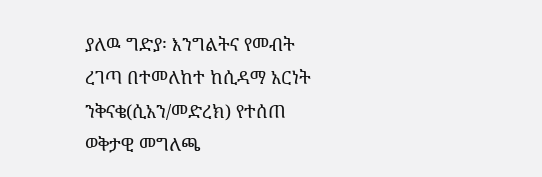ያለዉ ግድያ፡ እንግልትና የመብት ረገጣ በተመለከተ ከሲዳማ አርነት ንቅናቄ(ሲአን/መድረክ) የተሰጠ ወቅታዊ መግለጫ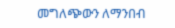መግለጭውን ለማንበብ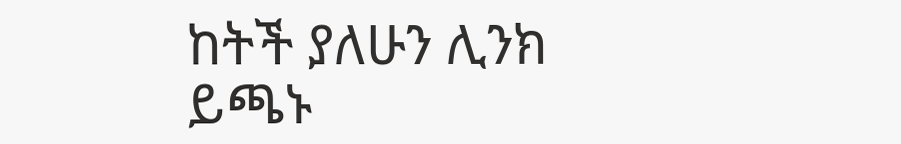ከትች ያለሁን ሊንክ ይጫኑ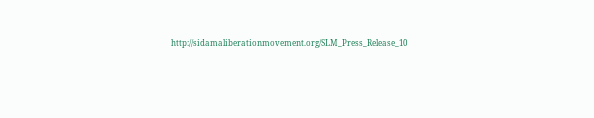http://sidamaliberationmovement.org/SLM_Press_Release_10